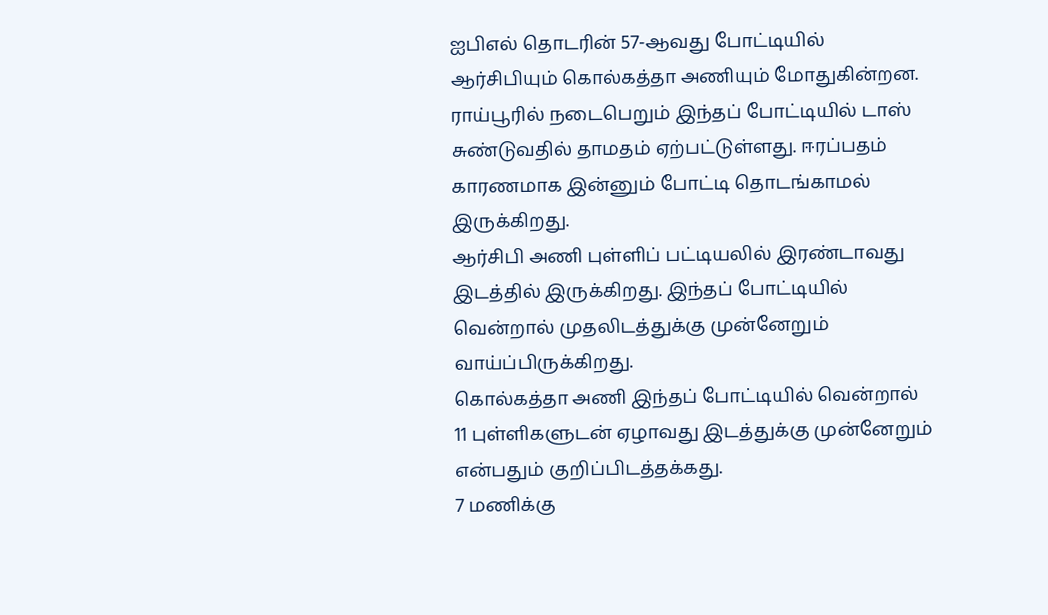ஐபிஎல் தொடரின் 57-ஆவது போட்டியில் ஆர்சிபியும் கொல்கத்தா அணியும் மோதுகின்றன. ராய்பூரில் நடைபெறும் இந்தப் போட்டியில் டாஸ் சுண்டுவதில் தாமதம் ஏற்பட்டுள்ளது. ஈரப்பதம் காரணமாக இன்னும் போட்டி தொடங்காமல் இருக்கிறது.
ஆர்சிபி அணி புள்ளிப் பட்டியலில் இரண்டாவது இடத்தில் இருக்கிறது. இந்தப் போட்டியில் வென்றால் முதலிடத்துக்கு முன்னேறும் வாய்ப்பிருக்கிறது.
கொல்கத்தா அணி இந்தப் போட்டியில் வென்றால் 11 புள்ளிகளுடன் ஏழாவது இடத்துக்கு முன்னேறும் என்பதும் குறிப்பிடத்தக்கது.
7 மணிக்கு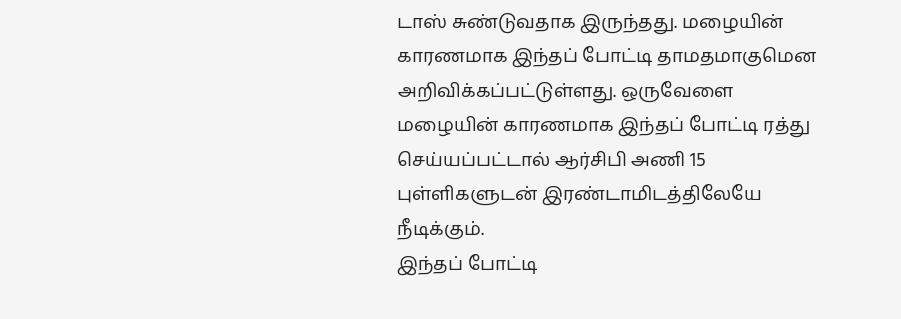டாஸ் சுண்டுவதாக இருந்தது. மழையின் காரணமாக இந்தப் போட்டி தாமதமாகுமென அறிவிக்கப்பட்டுள்ளது. ஒருவேளை மழையின் காரணமாக இந்தப் போட்டி ரத்து செய்யப்பட்டால் ஆர்சிபி அணி 15 புள்ளிகளுடன் இரண்டாமிடத்திலேயே நீடிக்கும்.
இந்தப் போட்டி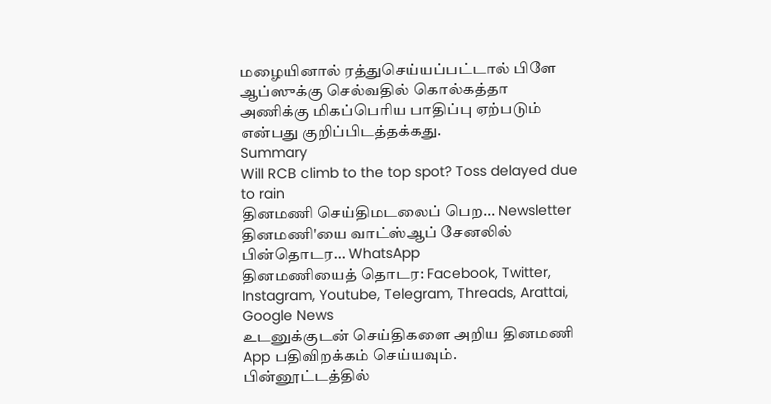மழையினால் ரத்துசெய்யப்பட்டால் பிளே ஆப்ஸுக்கு செல்வதில் கொல்கத்தா அணிக்கு மிகப்பெரிய பாதிப்பு ஏற்படும் என்பது குறிப்பிடத்தக்கது.
Summary
Will RCB climb to the top spot? Toss delayed due to rain
தினமணி செய்திமடலைப் பெற... Newsletter
தினமணி'யை வாட்ஸ்ஆப் சேனலில் பின்தொடர... WhatsApp
தினமணியைத் தொடர: Facebook, Twitter, Instagram, Youtube, Telegram, Threads, Arattai, Google News
உடனுக்குடன் செய்திகளை அறிய தினமணி App பதிவிறக்கம் செய்யவும்.
பின்னூட்டத்தில்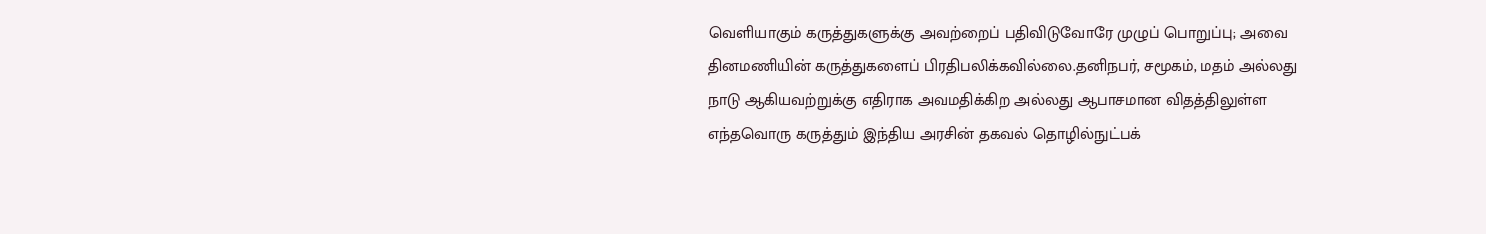வெளியாகும் கருத்துகளுக்கு அவற்றைப் பதிவிடுவோரே முழுப் பொறுப்பு; அவை தினமணியின் கருத்துகளைப் பிரதிபலிக்கவில்லை.தனிநபர், சமூகம், மதம் அல்லது நாடு ஆகியவற்றுக்கு எதிராக அவமதிக்கிற அல்லது ஆபாசமான விதத்திலுள்ள எந்தவொரு கருத்தும் இந்திய அரசின் தகவல் தொழில்நுட்பக்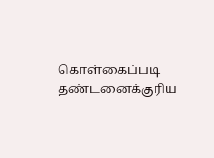கொள்கைப்படி தண்டனைக்குரிய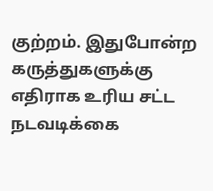குற்றம். இதுபோன்ற கருத்துகளுக்கு எதிராக உரிய சட்ட நடவடிக்கை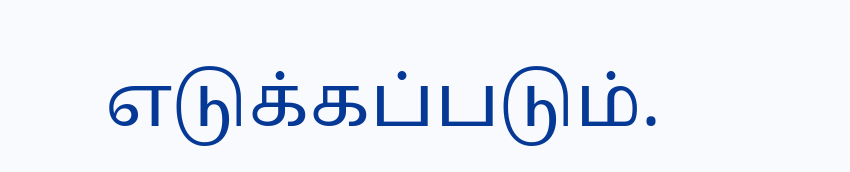எடுக்கப்படும்.